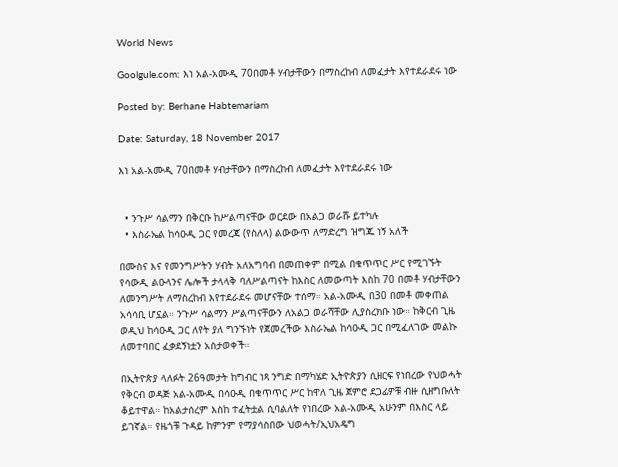World News

Goolgule.com: እነ አል-አሙዲ 70በመቶ ሃብታቸውን በማስረከብ ለመፈታት እየተደራደሩ ነው

Posted by: Berhane Habtemariam

Date: Saturday, 18 November 2017

እነ አል-አሙዲ 70በመቶ ሃብታቸውን በማስረከብ ለመፈታት እየተደራደሩ ነው


  • ንጉሥ ሳልማን በቅርቡ ከሥልጣናቸው ወርደው በአልጋ ወራሹ ይተካሉ
  • እስራኤል ከሳዑዲ ጋር የመረጃ (የስለላ) ልውውጥ ለማድረግ ዝግጁ ነኝ አለች

በሙስና እና የመንግሥትን ሃብት አለአግባብ በመጠቀም በሚል በቁጥጥር ሥር የሚገኙት የሳውዲ ልዑላንና ሌሎች ታላላቅ ባለሥልጣናት ከእስር ለመውጣት እስከ 70 በመቶ ሃብታቸውን ለመንግሥት ለማስረከብ እየተደራደሩ መሆናቸው ተሰማ። አል-አሙዲ በ30 በመቶ መቀጠል አሳሳቢ ሆኗል። ንጉሥ ሳልማን ሥልጣናቸውን ለአልጋ ወራሻቸው ሊያስረክቡ ነው። ከቅርብ ጊዜ ወዲህ ከሳዑዲ ጋር ለየት ያለ ግንኙነት የጀመረችው እስራኤል ከሳዑዲ ጋር በሚፈለገው መልኩ ለመተባበር ፈቃደኝነቷን አስታወቀች።

በኢትዮጵያ ላለፉት 26ዓመታት ከግብር ነጻ ንግድ በማካሄድ ኢትዮጵያን ሲዘርፍ የነበረው የህወሓት የቅርብ ወዳጅ አል-አሙዲ በሳዑዲ በቁጥጥር ሥር ከዋለ ጊዜ ጀምሮ ደጋፊዎቹ ብዙ ሲዘግቡለት ቆይተዋል። ከአልታሰረም እስከ ተፈትቷል ሲባልለት የነበረው አል-አሙዲ አሁንም በእስር ላይ ይገኛል። የዜጎቹ ጉዳይ ከምንም የማያሳስበው ህወሓት/ኢህአዴግ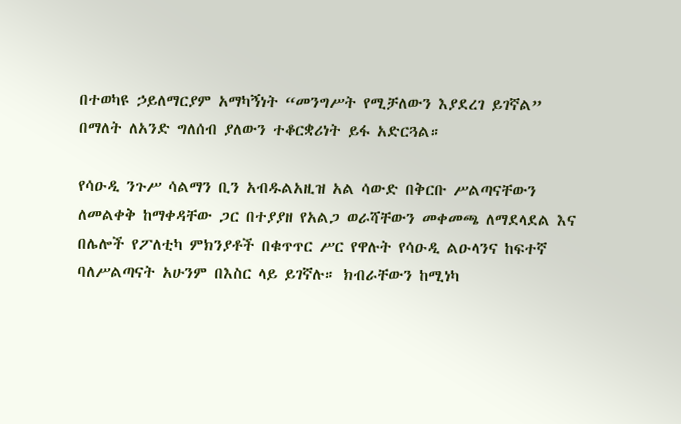በተወካዩ ኃይለማርያም አማካኝነት “መንግሥት የሚቻለውን እያደረገ ይገኛል” በማለት ለአንድ ግለሰብ ያለውን ተቆርቋሪነት ይፋ አድርጓል።

የሳዑዲ ንጉሥ ሳልማን ቢን አብዱልአዚዝ አል ሳውድ በቅርቡ ሥልጣናቸውን ለመልቀቅ ከማቀዳቸው ጋር በተያያዘ የአልጋ ወራሻቸውን መቀመጫ ለማደላደል እና በሌሎች የፖለቲካ ምክንያቶች በቁጥጥር ሥር የዋሉት የሳዑዲ ልዑላንና ከፍተኛ ባለሥልጣናት አሁንም በእስር ላይ ይገኛሉ። ክብራቸውን ከሚነካ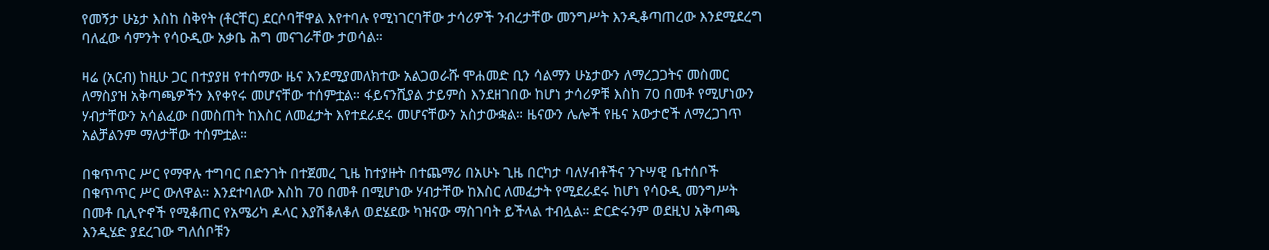የመኝታ ሁኔታ እስከ ስቅየት (ቶርቸር) ደርሶባቸዋል እየተባሉ የሚነገርባቸው ታሳሪዎች ንብረታቸው መንግሥት እንዲቆጣጠረው እንደሚደረግ ባለፈው ሳምንት የሳዑዲው አቃቤ ሕግ መናገራቸው ታወሳል።

ዛሬ (አርብ) ከዚሁ ጋር በተያያዘ የተሰማው ዜና እንደሚያመለክተው አልጋወራሹ ሞሐመድ ቢን ሳልማን ሁኔታውን ለማረጋጋትና መስመር ለማስያዝ አቅጣጫዎችን እየቀየሩ መሆናቸው ተሰምቷል። ፋይናንሺያል ታይምስ እንደዘገበው ከሆነ ታሳሪዎቹ እስከ 70 በመቶ የሚሆነውን ሃብታቸውን አሳልፈው በመስጠት ከእስር ለመፈታት እየተደራደሩ መሆናቸውን አስታውቋል። ዜናውን ሌሎች የዜና አውታሮች ለማረጋገጥ አልቻልንም ማለታቸው ተሰምቷል።

በቁጥጥር ሥር የማዋሉ ተግባር በድንገት በተጀመረ ጊዜ ከተያዙት በተጨማሪ በአሁኑ ጊዜ በርካታ ባለሃብቶችና ንጉሣዊ ቤተሰቦች በቁጥጥር ሥር ውለዋል። እንደተባለው እስከ 70 በመቶ በሚሆነው ሃብታቸው ከእስር ለመፈታት የሚደራደሩ ከሆነ የሳዑዲ መንግሥት በመቶ ቢሊዮኖች የሚቆጠር የአሜሪካ ዶላር እያሽቆለቆለ ወደሄደው ካዝናው ማስገባት ይችላል ተብሏል። ድርድሩንም ወደዚህ አቅጣጫ እንዲሄድ ያደረገው ግለሰቦቹን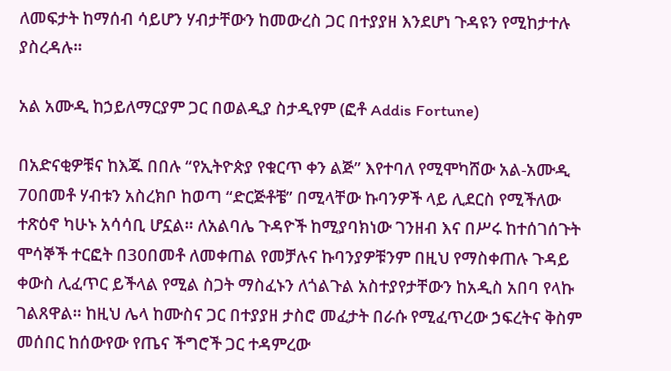ለመፍታት ከማሰብ ሳይሆን ሃብታቸውን ከመውረስ ጋር በተያያዘ እንደሆነ ጉዳዩን የሚከታተሉ ያስረዳሉ።

አል አሙዲ ከኃይለማርያም ጋር በወልዲያ ስታዲየም (ፎቶ Addis Fortune)

በአድናቂዎቹና ከእጁ በበሉ “የኢትዮጵያ የቁርጥ ቀን ልጅ” እየተባለ የሚሞካሸው አል-አሙዲ 70በመቶ ሃብቱን አስረክቦ ከወጣ “ድርጅቶቼ” በሚላቸው ኩባንዎች ላይ ሊደርስ የሚችለው ተጽዕኖ ካሁኑ አሳሳቢ ሆኗል። ለአልባሌ ጉዳዮች ከሚያባክነው ገንዘብ እና በሥሩ ከተሰገሰጉት ሞሳኞች ተርፎት በ30በመቶ ለመቀጠል የመቻሉና ኩባንያዎቹንም በዚህ የማስቀጠሉ ጉዳይ ቀውስ ሊፈጥር ይችላል የሚል ስጋት ማስፈኑን ለጎልጉል አስተያየታቸውን ከአዲስ አበባ የላኩ ገልጸዋል። ከዚህ ሌላ ከሙስና ጋር በተያያዘ ታስሮ መፈታት በራሱ የሚፈጥረው ኃፍረትና ቅስም መሰበር ከሰውየው የጤና ችግሮች ጋር ተዳምረው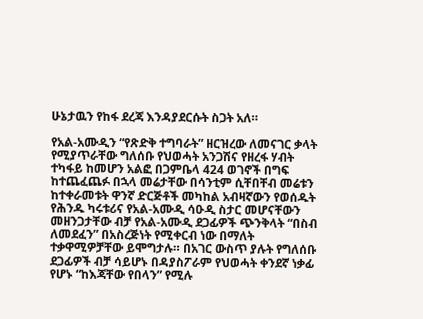ሁኔታዉን የከፋ ደረጃ እንዳያደርሱት ስጋት አለ።

የአል-አሙዲን “የጽድቅ ተግባራት” ዘርዝረው ለመናገር ቃላት የሚያጥራቸው ግለሰቡ የህወሓት አንጋሽና የዘረፋ ሃብት ተካፋይ ከመሆን አልፎ በጋምቤላ 424 ወገኖች በግፍ ከተጨፈጨፉ በኋላ መሬታቸው በሳንቲም ሲቸበቸብ መሬቱን ከተቀራመቱት ዋንኛ ድርጅቶች መካከል አብዛኛውን የወሰዱት የሕንዱ ካሩቱሪና የአል-አሙዲ ሳዑዲ ስታር መሆናቸውን መዘንጋታቸው ብቻ የአል-አሙዲ ደጋፊዎች ጭንቅላት “በስብ ለመደፈን” በአስረጅነት የሚቀርብ ነው በማለት ተቃዋሚዎቻቸው ይሞግታሉ። በአገር ውስጥ ያሉት የግለሰቡ ደጋፊዎች ብቻ ሳይሆኑ በዳያስፖራም የህወሓት ቀንደኛ ነቃፊ የሆኑ “ከእጃቸው የበላን” የሚሉ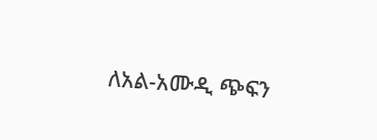ለአል-አሙዲ ጭፍን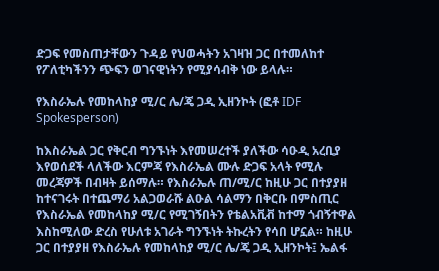ድጋፍ የመስጠታቸውን ጉዳይ የህወሓትን አገዛዝ ጋር በተመለከተ የፖለቲካችንን ጭፍን ወገናዊነትን የሚያሳብቅ ነው ይላሉ።

የእስራኤሉ የመከላከያ ሚ/ር ሌ/ጄ ጋዲ ኢዘንኮት (ፎቶ IDF Spokesperson)

ከእስራኤል ጋር የቅርብ ግንኙነት እየመሠረተች ያለችው ሳዑዲ አረቢያ እየወሰደች ላለችው እርምጃ የእስራኤል ሙሉ ድጋፍ አላት የሚሉ መረጃዎች በብዛት ይሰማሉ። የእስራኤሉ ጠ/ሚ/ር ከዚሁ ጋር በተያያዘ ከተናገሩት በተጨማሪ አልጋወራሹ ልዑል ሳልማን በቅርቡ በምስጢር የእስራኤል የመከላከያ ሚ/ር የሚገኝበትን የቴልአቪቭ ከተማ ጎብኝተዋል እስከሚለው ድረስ የሁለቱ አገራት ግንኙነት ትኩረትን የሳበ ሆኗል። ከዚሁ ጋር በተያያዘ የእስራኤሉ የመከላከያ ሚ/ር ሌ/ጄ ጋዲ ኢዘንኮት፤ ኤልፋ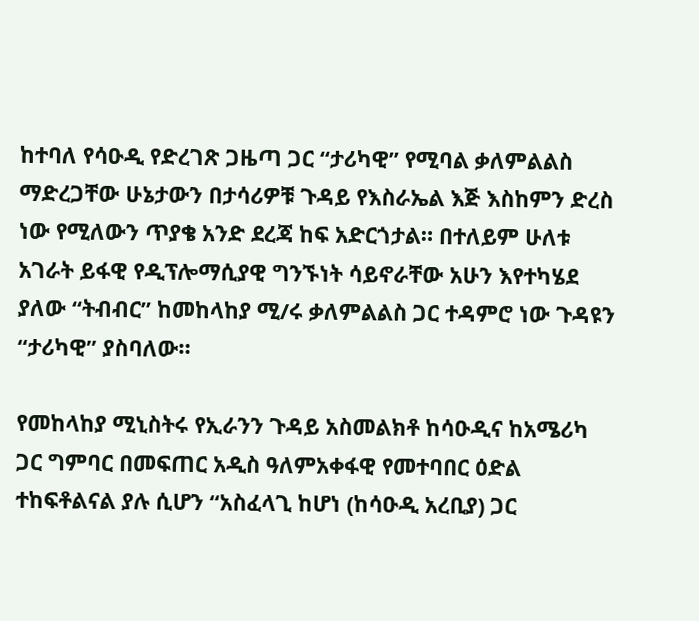ከተባለ የሳዑዲ የድረገጽ ጋዜጣ ጋር “ታሪካዊ” የሚባል ቃለምልልስ ማድረጋቸው ሁኔታውን በታሳሪዎቹ ጉዳይ የእስራኤል እጅ እስከምን ድረስ ነው የሚለውን ጥያቄ አንድ ደረጃ ከፍ አድርጎታል። በተለይም ሁለቱ አገራት ይፋዊ የዲፕሎማሲያዊ ግንኙነት ሳይኖራቸው አሁን እየተካሄደ ያለው “ትብብር” ከመከላከያ ሚ/ሩ ቃለምልልስ ጋር ተዳምሮ ነው ጉዳዩን “ታሪካዊ” ያስባለው።

የመከላከያ ሚኒስትሩ የኢራንን ጉዳይ አስመልክቶ ከሳዑዲና ከአሜሪካ ጋር ግምባር በመፍጠር አዲስ ዓለምአቀፋዊ የመተባበር ዕድል ተከፍቶልናል ያሉ ሲሆን “አስፈላጊ ከሆነ (ከሳዑዲ አረቢያ) ጋር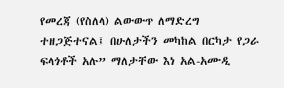የመረጃ (የስለላ) ልውውጥ ለማድረግ ተዘጋጅተናል፤ በሁለታችን መካከል በርካታ የጋራ ፍላጎቶች አሉ” ማለታቸው እነ አል-አሙዲ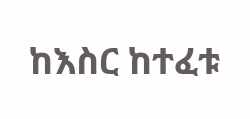ከእስር ከተፈቱ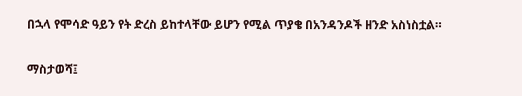በኋላ የሞሳድ ዓይን የት ድረስ ይከተላቸው ይሆን የሚል ጥያቄ በአንዳንዶች ዘንድ አስነስቷል።

ማስታወሻ፤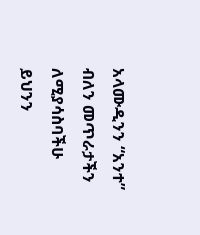አላሙዲንን “አንተ” ብለን መጥራታችን ለሚያሳስባችሁ ይህንን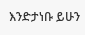እንድታነቡ ይሁን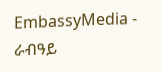EmbassyMedia - ራብዓይ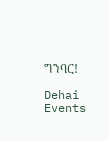ግንባር!

Dehai Events